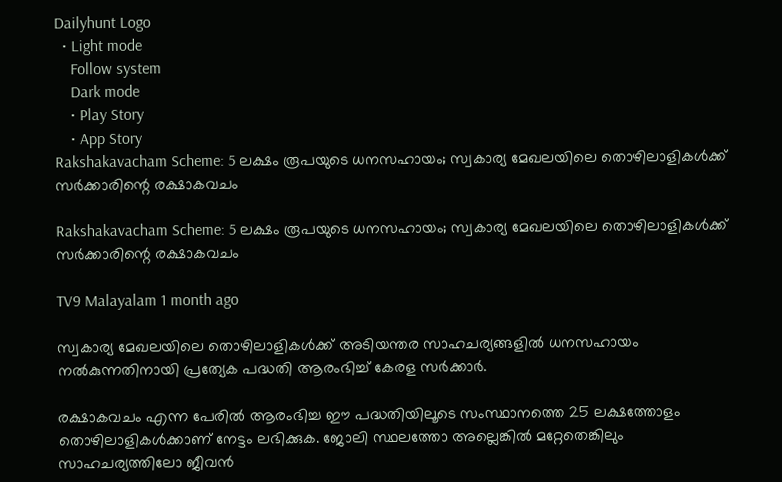Dailyhunt Logo
  • Light mode
    Follow system
    Dark mode
    • Play Story
    • App Story
Rakshakavacham Scheme: 5 ലക്ഷം രൂപയുടെ ധനസഹായം; സ്വകാര്യ മേഖലയിലെ തൊഴിലാളികള്‍ക്ക് സര്‍ക്കാരിന്റെ രക്ഷാകവചം

Rakshakavacham Scheme: 5 ലക്ഷം രൂപയുടെ ധനസഹായം; സ്വകാര്യ മേഖലയിലെ തൊഴിലാളികള്‍ക്ക് സര്‍ക്കാരിന്റെ രക്ഷാകവചം

TV9 Malayalam 1 month ago

സ്വകാര്യ മേഖലയിലെ തൊഴിലാളികള്‍ക്ക് അടിയന്തര സാഹചര്യങ്ങളില്‍ ധനസഹായം നല്‍കുന്നതിനായി പ്രത്യേക പദ്ധതി ആരംഭിച്ച്‌ കേരള സര്‍ക്കാര്‍.

രക്ഷാകവചം എന്ന പേരില്‍ ആരംഭിച്ച ഈ പദ്ധതിയിലൂടെ സംസ്ഥാനത്തെ 25 ലക്ഷത്തോളം തൊഴിലാളികള്‍ക്കാണ് നേട്ടം ലഭിക്കുക. ജോലി സ്ഥലത്തോ അല്ലെങ്കില്‍ മറ്റേതെങ്കിലും സാഹചര്യത്തിലോ ജീവന്‍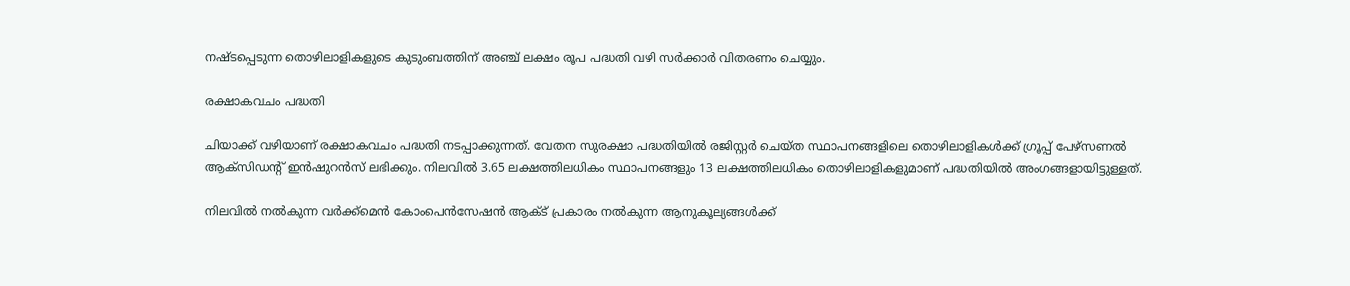നഷ്ടപ്പെടുന്ന തൊഴിലാളികളുടെ കുടുംബത്തിന് അഞ്ച് ലക്ഷം രൂപ പദ്ധതി വഴി സര്‍ക്കാര്‍ വിതരണം ചെയ്യും.

രക്ഷാകവചം പദ്ധതി

ചിയാക്ക് വഴിയാണ് രക്ഷാകവചം പദ്ധതി നടപ്പാക്കുന്നത്. വേതന സുരക്ഷാ പദ്ധതിയില്‍ രജിസ്റ്റര്‍ ചെയ്ത സ്ഥാപനങ്ങളിലെ തൊഴിലാളികള്‍ക്ക് ഗ്രൂപ്പ് പേഴ്‌സണല്‍ ആക്‌സിഡന്റ് ഇന്‍ഷുറന്‍സ് ലഭിക്കും. നിലവില്‍ 3.65 ലക്ഷത്തിലധികം സ്ഥാപനങ്ങളും 13 ലക്ഷത്തിലധികം തൊഴിലാളികളുമാണ് പദ്ധതിയില്‍ അംഗങ്ങളായിട്ടുള്ളത്.

നിലവില്‍ നല്‍കുന്ന വര്‍ക്ക്‌മെന്‍ കോംപെന്‍സേഷന്‍ ആക്‌ട് പ്രകാരം നല്‍കുന്ന ആനുകൂല്യങ്ങള്‍ക്ക്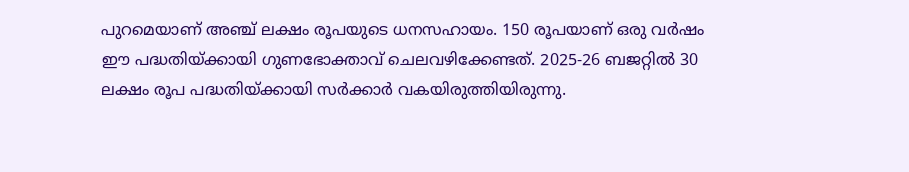പുറമെയാണ് അഞ്ച് ലക്ഷം രൂപയുടെ ധനസഹായം. 150 രൂപയാണ് ഒരു വര്‍ഷം ഈ പദ്ധതിയ്ക്കായി ഗുണഭോക്താവ് ചെലവഴിക്കേണ്ടത്. 2025-26 ബജറ്റില്‍ 30 ലക്ഷം രൂപ പദ്ധതിയ്ക്കായി സര്‍ക്കാര്‍ വകയിരുത്തിയിരുന്നു.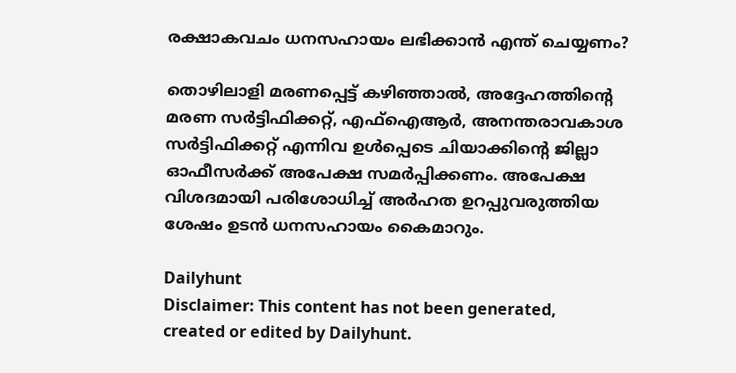രക്ഷാകവചം ധനസഹായം ലഭിക്കാന്‍ എന്ത് ചെയ്യണം?

തൊഴിലാളി മരണപ്പെട്ട് കഴിഞ്ഞാല്‍, അദ്ദേഹത്തിന്റെ മരണ സര്‍ട്ടിഫിക്കറ്റ്, എഫ്‌ഐആര്‍, അനന്തരാവകാശ സര്‍ട്ടിഫിക്കറ്റ് എന്നിവ ഉള്‍പ്പെടെ ചിയാക്കിന്റെ ജില്ലാ ഓഫീസര്‍ക്ക് അപേക്ഷ സമര്‍പ്പിക്കണം. അപേക്ഷ വിശദമായി പരിശോധിച്ച്‌ അര്‍ഹത ഉറപ്പുവരുത്തിയ ശേഷം ഉടന്‍ ധനസഹായം കൈമാറും.

Dailyhunt
Disclaimer: This content has not been generated, created or edited by Dailyhunt.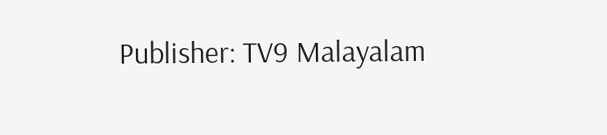Publisher: TV9 Malayalam